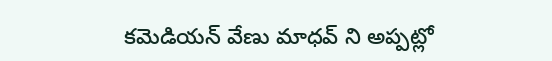కమెడియన్ వేణు మాధవ్ ని అప్పట్లో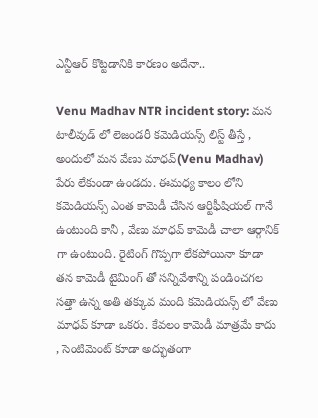ఎన్టీఆర్ కొట్టడానికి కారణం అదేనా..

Venu Madhav NTR incident story: మన టాలీవుడ్ లో లెజండరీ కమెడియన్స్ లిస్ట్ తీస్తే , అందులో మన వేణు మాధవ్(Venu Madhav) పేరు లేకుండా ఉండదు. ఈమధ్య కాలం లోని కమెడియన్స్ ఎంత కామెడీ చేసిన ఆర్టిఫీషియల్ గానే ఉంటుంది కానీ , వేణు మాధవ్ కామెడీ చాలా ఆర్గానిక్ గా ఉంటుంది. రైటింగ్ గొప్పగా లేకపోయినా కూడా తన కామెడీ టైమింగ్ తో సన్నివేశాన్ని పండించగల సత్తా ఉన్న అతి తక్కువ మంది కమెడియన్స్ లో వేణు మాధవ్ కూడా ఒకరు. కేవలం కామెడీ మాత్రమే కాదు , సెంటిమెంట్ కూడా అద్భుతంగా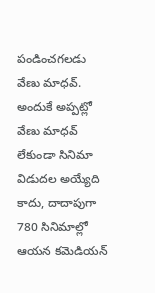పండించగలడు వేణు మాధవ్. అందుకే అప్పట్లో వేణు మాధవ్ లేకుండా సినిమా విడుదల అయ్యేది కాదు, దాదాపుగా 780 సినిమాల్లో ఆయన కమెడియన్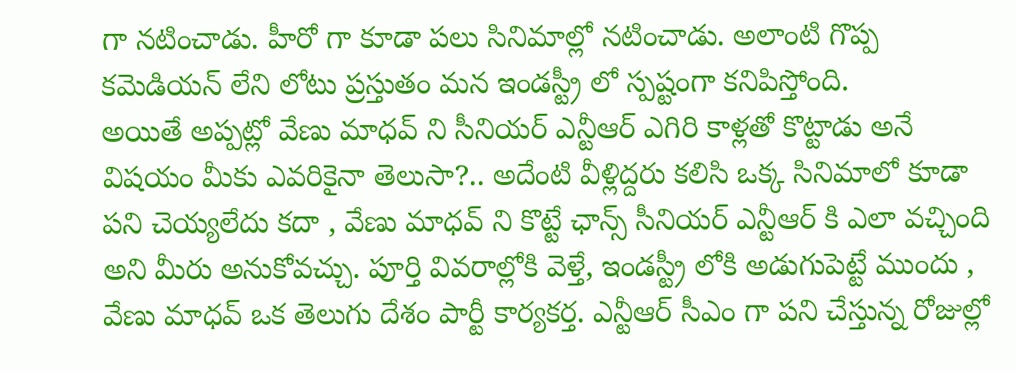గా నటించాడు. హీరో గా కూడా పలు సినిమాల్లో నటించాడు. అలాంటి గొప్ప కమెడియన్ లేని లోటు ప్రస్తుతం మన ఇండస్ట్రీ లో స్పష్టంగా కనిపిస్తోంది.
అయితే అప్పట్లో వేణు మాధవ్ ని సీనియర్ ఎన్టీఆర్ ఎగిరి కాళ్లతో కొట్టాడు అనే విషయం మీకు ఎవరికైనా తెలుసా?.. అదేంటి వీళ్లిద్దరు కలిసి ఒక్క సినిమాలో కూడా పని చెయ్యలేదు కదా , వేణు మాధవ్ ని కొట్టే ఛాన్స్ సీనియర్ ఎన్టీఆర్ కి ఎలా వచ్చింది అని మీరు అనుకోవచ్చు. పూర్తి వివరాల్లోకి వెళ్తే, ఇండస్ట్రీ లోకి అడుగుపెట్టే ముందు , వేణు మాధవ్ ఒక తెలుగు దేశం పార్టీ కార్యకర్త. ఎన్టీఆర్ సీఎం గా పని చేస్తున్న రోజుల్లో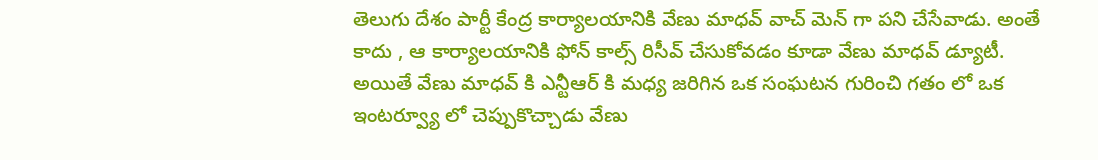తెలుగు దేశం పార్టీ కేంద్ర కార్యాలయానికి వేణు మాధవ్ వాచ్ మెన్ గా పని చేసేవాడు. అంతే కాదు , ఆ కార్యాలయానికి ఫోన్ కాల్స్ రిసీవ్ చేసుకోవడం కూడా వేణు మాధవ్ డ్యూటీ. అయితే వేణు మాధవ్ కి ఎన్టీఆర్ కి మధ్య జరిగిన ఒక సంఘటన గురించి గతం లో ఒక ఇంటర్వ్యూ లో చెప్పుకొచ్చాడు వేణు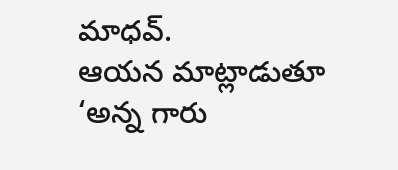మాధవ్.
ఆయన మాట్లాడుతూ ‘అన్న గారు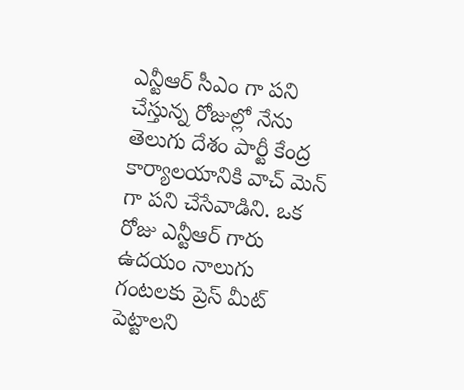ఎన్టీఆర్ సీఎం గా పని చేస్తున్న రోజుల్లో నేను తెలుగు దేశం పార్టీ కేంద్ర కార్యాలయానికి వాచ్ మెన్ గా పని చేసేవాడిని. ఒక రోజు ఎన్టీఆర్ గారు ఉదయం నాలుగు గంటలకు ప్రెస్ మీట్ పెట్టాలని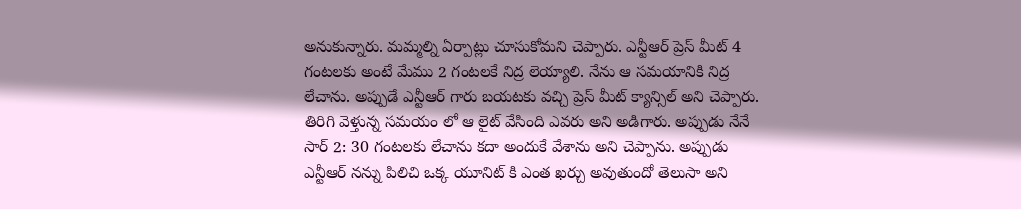అనుకున్నారు. మమ్మల్ని ఏర్పాట్లు చూసుకోమని చెప్పారు. ఎన్టీఆర్ ప్రెస్ మీట్ 4 గంటలకు అంటే మేము 2 గంటలకే నిద్ర లెయ్యాలి. నేను ఆ సమయానికి నిద్ర లేచాను. అప్పుడే ఎన్టీఆర్ గారు బయటకు వచ్చి ప్రెస్ మీట్ క్యాన్సిల్ అని చెప్పారు. తిరిగి వెళ్తున్న సమయం లో ఆ లైట్ వేసింది ఎవరు అని అడిగారు. అప్పుడు నేనే సార్ 2: 30 గంటలకు లేచాను కదా అందుకే వేశాను అని చెప్పాను. అప్పుడు ఎన్టీఆర్ నన్ను పిలిచి ఒక్క యూనిట్ కి ఎంత ఖర్చు అవుతుందో తెలుసా అని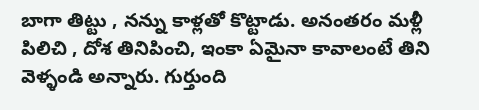బాగా తిట్టు , నన్ను కాళ్లతో కొట్టాడు. అనంతరం మళ్లీ పిలిచి , దోశ తినిపించి, ఇంకా ఏమైనా కావాలంటే తిని వెళ్ళండి అన్నారు. గుర్తుంది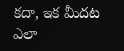కదా, ఇక మీదట ఎలా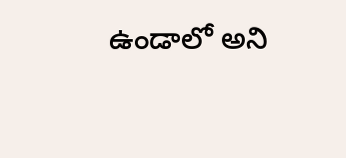ఉండాలో అని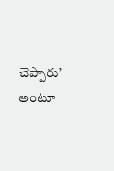చెప్పారు’ అంటూ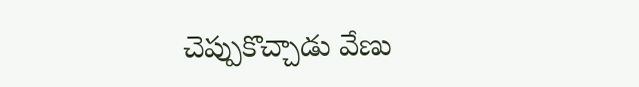చెప్పుకొచ్చాడు వేణు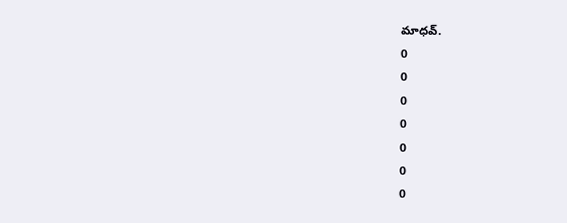మాధవ్.
0
0
0
0
0
0
0